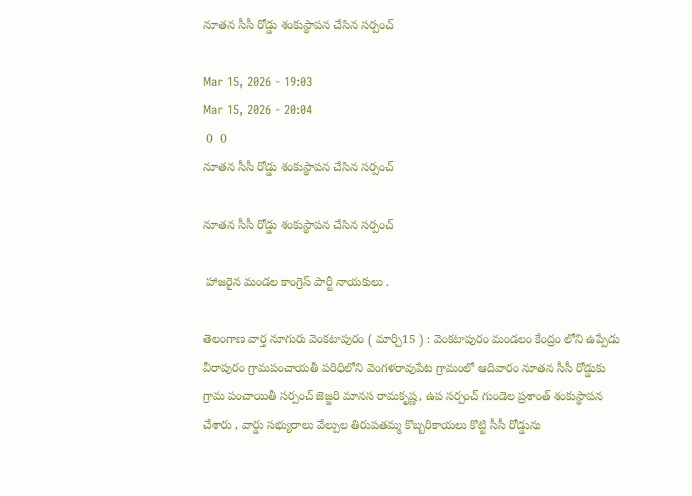నూతన సీసీ రోడ్డు శంకుస్థాపన చేసిన సర్పంచ్

Mar 15, 2026 - 19:03
Mar 15, 2026 - 20:04
 0  0
నూతన సీసీ రోడ్డు శంకుస్థాపన చేసిన సర్పంచ్

నూతన సీసీ రోడ్డు శంకుస్థాపన చేసిన సర్పంచ్

 హాజరైన మండల కాంగ్రెస్ పార్టీ నాయకులు .

తెలంగాణ వార్త నూగురు వెంకటాపురం ( మార్చి15 ) : వెంకటాపురం మండలం కేంద్రం లోని ఉప్పేడు వీరాపురం గ్రామపంచాయతీ పరిధిలోని వెంగళరావుపేట గ్రామంలో ఆదివారం నూతన సీసీ రోడ్డుకు గ్రామ పంచాయితీ సర్పంచ్ జెజ్జరి మానస రామకృష్ణ, ఉప సర్పంచ్ గుండెల ప్రశాంత్ శంకుస్థాపన చేశారు , వార్డు సభ్యురాలు వేల్పుల తిరుపతమ్మ కొబ్బరికాయలు కొట్టి సీసీ రోడ్డును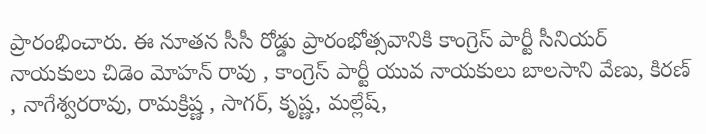ప్రారంభించారు. ఈ నూతన సీసీ రోడ్డు ప్రారంభోత్సవానికి కాంగ్రెస్ పార్టీ సీనియర్ నాయకులు చిడెం మోహన్ రావు , కాంగ్రెస్ పార్టీ యువ నాయకులు బాలసాని వేణు, కిరణ్ , నాగేశ్వరరావు, రామక్రిష్ణ , సాగర్, కృష్ణ, మల్లేష్,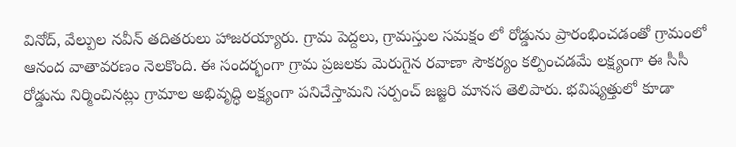వినోద్, వేల్పుల నవీన్ తదితరులు హాజరయ్యారు. గ్రామ పెద్దలు, గ్రామస్తుల సమక్షం లో రోడ్డును ప్రారంభించడంతో గ్రామంలో ఆనంద వాతావరణం నెలకొంది. ఈ సందర్భంగా గ్రామ ప్రజలకు మెరుగైన రవాణా సౌకర్యం కల్పించడమే లక్ష్యంగా ఈ సీసీ రోడ్డును నిర్మించినట్లు గ్రామాల అభివృద్ధి లక్ష్యంగా పనిచేస్తామని సర్పంచ్ జజ్జరి మానస తెలిపారు. భవిష్యత్తులో కూడా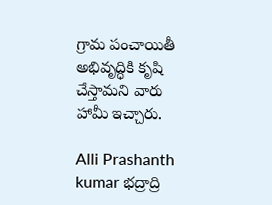గ్రామ పంచాయితీ అభివృద్ధికి కృషి చేస్తామని వారు హామీ ఇచ్చారు.

Alli Prashanth kumar భద్రాద్రి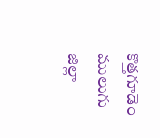కొత్తగూడెం ములుగు జిల్లా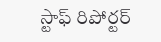స్టాఫ్ రిపోర్టర్